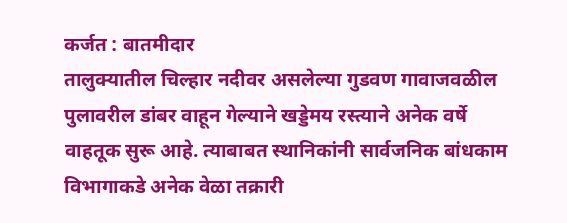कर्जत : बातमीदार
तालुक्यातील चिल्हार नदीवर असलेल्या गुडवण गावाजवळील पुलावरील डांबर वाहून गेल्याने खड्डेमय रस्त्याने अनेक वर्षे वाहतूक सुरू आहे. त्याबाबत स्थानिकांनी सार्वजनिक बांधकाम विभागाकडे अनेक वेळा तक्रारी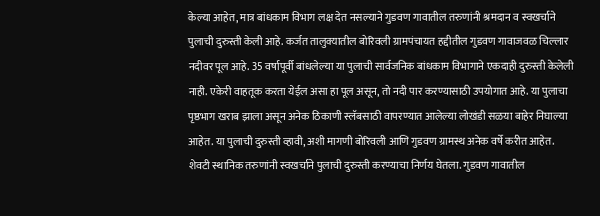केल्या आहेत, मात्र बांधकाम विभाग लक्ष देत नसल्याने गुडवण गावातील तरुणांनी श्रमदान व स्वखर्चाने पुलाची दुरुस्ती केली आहे. कर्जत तालुक्यातील बोरिवली ग्रामपंचायत हद्दीतील गुडवण गावाजवळ चिल्लार नदीवर पूल आहे. 35 वर्षापूर्वी बांधलेल्या या पुलाची सार्वजनिक बांधकाम विभागाने एकदाही दुरुस्ती केलेली नाही. एकेरी वाहतूक करता येईल असा हा पूल असून, तो नदी पार करण्यासाठी उपयोगात आहे. या पुलाचा पृष्ठभाग खराब झाला असून अनेक ठिकाणी स्लॅबसाठी वापरण्यात आलेल्या लोखंडी सळया बाहेर निघाल्या आहेत. या पुलाची दुरुस्ती व्हावी, अशी मागणी बोरिवली आणि गुडवण ग्रामस्थ अनेक वर्षे करीत आहेत. शेवटी स्थानिक तरुणांनी स्वखर्चाने पुलाची दुरुस्ती करण्याचा निर्णय घेतला. गुडवण गावातील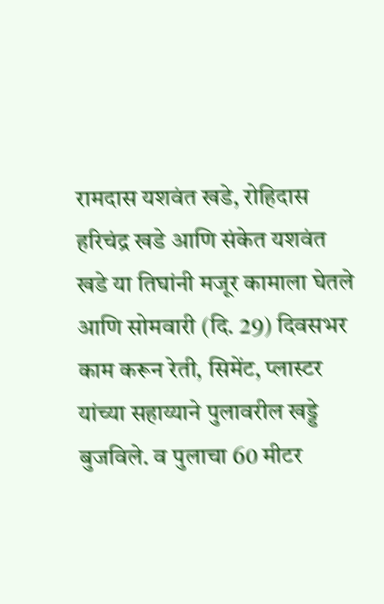रामदास यशवंत खडे, रोहिदास हरिचंद्र खडे आणि संकेत यशवंत खडे या तिघांनी मजूर कामाला घेतले आणि सोमवारी (दि. 29) दिवसभर काम करून रेती, सिमेंट, प्लास्टर यांच्या सहाय्याने पुलावरील खड्डे बुजविले. व पुलाचा 60 मीटर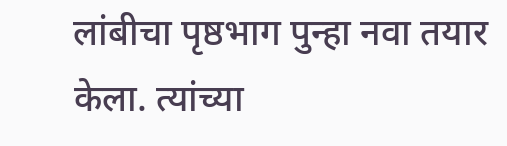लांबीचा पृष्ठभाग पुन्हा नवा तयार केला. त्यांच्या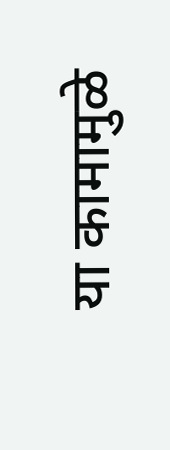या कामामुळे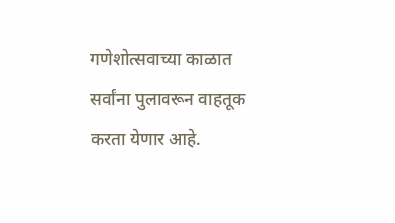गणेशोत्सवाच्या काळात सर्वांना पुलावरून वाहतूक करता येणार आहे.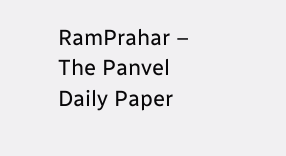RamPrahar – The Panvel Daily Paper